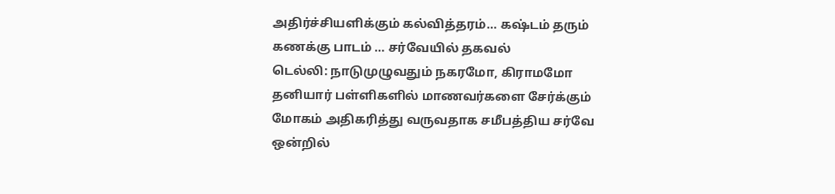அதிர்ச்சியளிக்கும் கல்வித்தரம்… கஷ்டம் தரும் கணக்கு பாடம் … சர்வேயில் தகவல்
டெல்லி: நாடுமுழுவதும் நகரமோ, கிராமமோ தனியார் பள்ளிகளில் மாணவர்களை சேர்க்கும் மோகம் அதிகரித்து வருவதாக சமீபத்திய சர்வே ஒன்றில்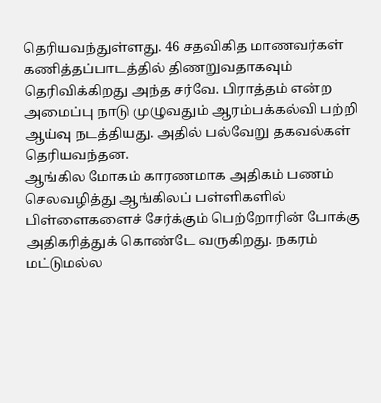தெரியவந்துள்ளது. 46 சதவிகித மாணவர்கள் கணித்தப்பாடத்தில் திணறுவதாகவும் தெரிவிக்கிறது அந்த சர்வே. பிராத்தம் என்ற அமைப்பு நாடு முழுவதும் ஆரம்பக்கல்வி பற்றி ஆய்வு நடத்தியது. அதில் பல்வேறு தகவல்கள் தெரியவந்தன.
ஆங்கில மோகம் காரணமாக அதிகம் பணம் செலவழித்து ஆங்கிலப் பள்ளிகளில் பிள்ளைகளைச் சேர்க்கும் பெற்றோரின் போக்கு அதிகரித்துக் கொண்டே வருகிறது. நகரம் மட்டுமல்ல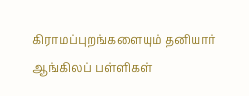கிராமப்புறங்களையும் தனியார் ஆங்கிலப் பள்ளிகள்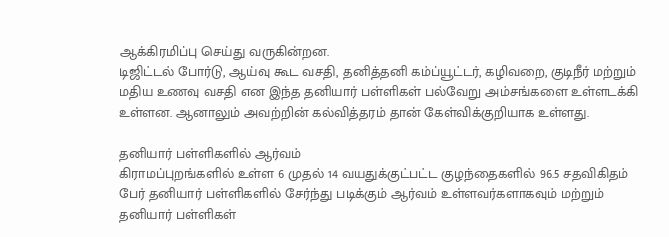ஆக்கிரமிப்பு செய்து வருகின்றன.
டிஜிட்டல் போர்டு, ஆய்வு கூட வசதி, தனித்தனி கம்ப்யூட்டர், கழிவறை, குடிநீர் மற்றும் மதிய உணவு வசதி என இந்த தனியார் பள்ளிகள் பல்வேறு அம்சங்களை உள்ளடக்கி உள்ளன. ஆனாலும் அவற்றின் கல்வித்தரம் தான் கேள்விக்குறியாக உள்ளது.

தனியார் பள்ளிகளில் ஆர்வம்
கிராமப்புறங்களில் உள்ள 6 முதல் 14 வயதுக்குட்பட்ட குழந்தைகளில் 96.5 சதவிகிதம் பேர் தனியார் பள்ளிகளில் சேர்ந்து படிக்கும் ஆர்வம் உள்ளவர்களாகவும் மற்றும் தனியார் பள்ளிகள்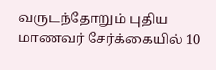வருடந்தோறும் புதிய மாணவர் சேர்க்கையில் 10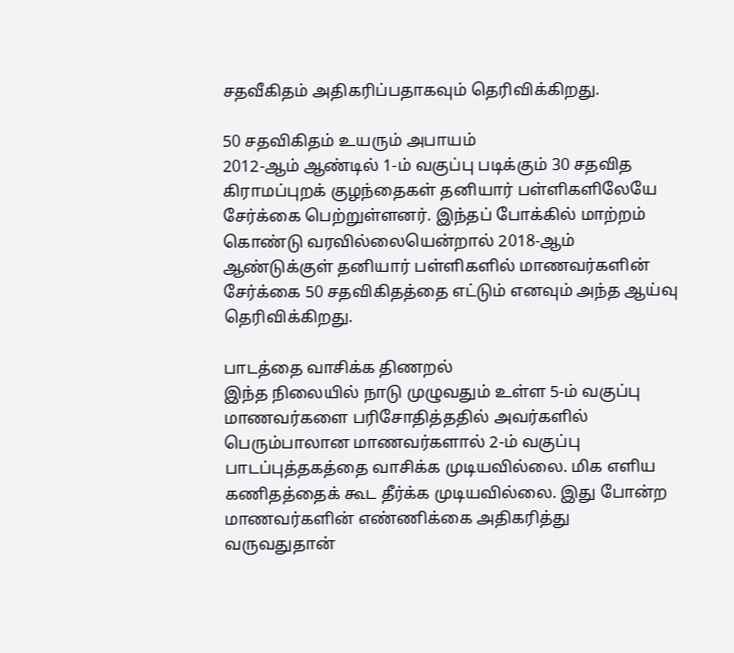சதவீகிதம் அதிகரிப்பதாகவும் தெரிவிக்கிறது.

50 சதவிகிதம் உயரும் அபாயம்
2012-ஆம் ஆண்டில் 1-ம் வகுப்பு படிக்கும் 30 சதவித கிராமப்புறக் குழந்தைகள் தனியார் பள்ளிகளிலேயே சேர்க்கை பெற்றுள்ளனர். இந்தப் போக்கில் மாற்றம் கொண்டு வரவில்லையென்றால் 2018-ஆம் ஆண்டுக்குள் தனியார் பள்ளிகளில் மாணவர்களின் சேர்க்கை 50 சதவிகிதத்தை எட்டும் எனவும் அந்த ஆய்வு தெரிவிக்கிறது.

பாடத்தை வாசிக்க திணறல்
இந்த நிலையில் நாடு முழுவதும் உள்ள 5-ம் வகுப்பு மாணவர்களை பரிசோதித்ததில் அவர்களில் பெரும்பாலான மாணவர்களால் 2-ம் வகுப்பு பாடப்புத்தகத்தை வாசிக்க முடியவில்லை. மிக எளிய கணிதத்தைக் கூட தீர்க்க முடியவில்லை. இது போன்ற மாணவர்களின் எண்ணிக்கை அதிகரித்து வருவதுதான்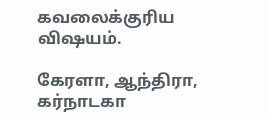கவலைக்குரிய விஷயம்.

கேரளா, ஆந்திரா, கர்நாடகா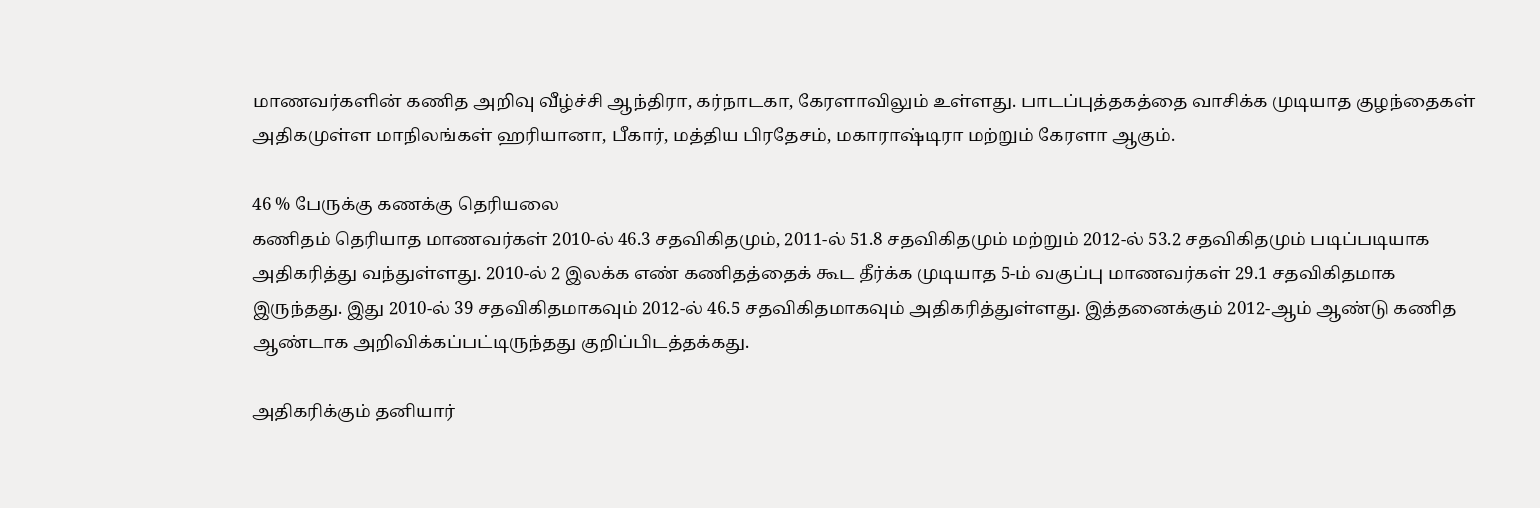மாணவர்களின் கணித அறிவு வீழ்ச்சி ஆந்திரா, கர்நாடகா, கேரளாவிலும் உள்ளது. பாடப்புத்தகத்தை வாசிக்க முடியாத குழந்தைகள் அதிகமுள்ள மாநிலங்கள் ஹரியானா, பீகார், மத்திய பிரதேசம், மகாராஷ்டிரா மற்றும் கேரளா ஆகும்.

46 % பேருக்கு கணக்கு தெரியலை
கணிதம் தெரியாத மாணவர்கள் 2010-ல் 46.3 சதவிகிதமும், 2011-ல் 51.8 சதவிகிதமும் மற்றும் 2012-ல் 53.2 சதவிகிதமும் படிப்படியாக அதிகரித்து வந்துள்ளது. 2010-ல் 2 இலக்க எண் கணிதத்தைக் கூட தீர்க்க முடியாத 5-ம் வகுப்பு மாணவர்கள் 29.1 சதவிகிதமாக இருந்தது. இது 2010-ல் 39 சதவிகிதமாகவும் 2012-ல் 46.5 சதவிகிதமாகவும் அதிகரித்துள்ளது. இத்தனைக்கும் 2012-ஆம் ஆண்டு கணித ஆண்டாக அறிவிக்கப்பட்டிருந்தது குறிப்பிடத்தக்கது.

அதிகரிக்கும் தனியார்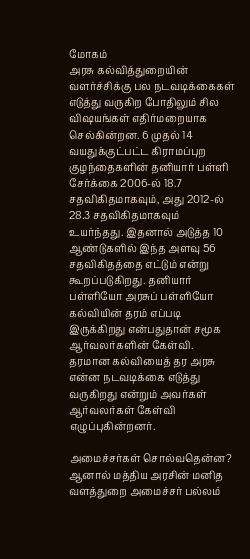மோகம்
அரசு கல்வித்துறையின் வளர்ச்சிக்கு பல நடவடிக்கைகள் எடுத்து வருகிற போதிலும் சில விஷயங்கள் எதிர்மறையாக செல்கின்றன. 6 முதல் 14 வயதுக்குட்பட்ட கிராமப்புற குழந்தைகளின் தனியார் பள்ளி சேர்க்கை 2006-ல் 18.7 சதவிகிதமாகவும், அது 2012-ல் 28.3 சதவிகிதமாகவும் உயர்ந்தது. இதனால் அடுத்த 10 ஆண்டுகளில் இந்த அளவு 56 சதவிகிதத்தை எட்டும் என்று கூறப்படுகிறது. தனியார் பள்ளியோ அரசுப் பள்ளியோ கல்வியின் தரம் எப்படி இருக்கிறது என்பதுதான் சமூக ஆர்வலர்களின் கேள்வி. தரமான கல்வியைத் தர அரசு என்ன நடவடிக்கை எடுத்து வருகிறது என்றும் அவர்கள் ஆர்வலர்கள் கேள்வி எழுப்புகின்றனர்.

அமைச்சர்கள் சொல்வதென்ன?
ஆனால் மத்திய அரசின் மனித வளத்துறை அமைச்சர் பல்லம்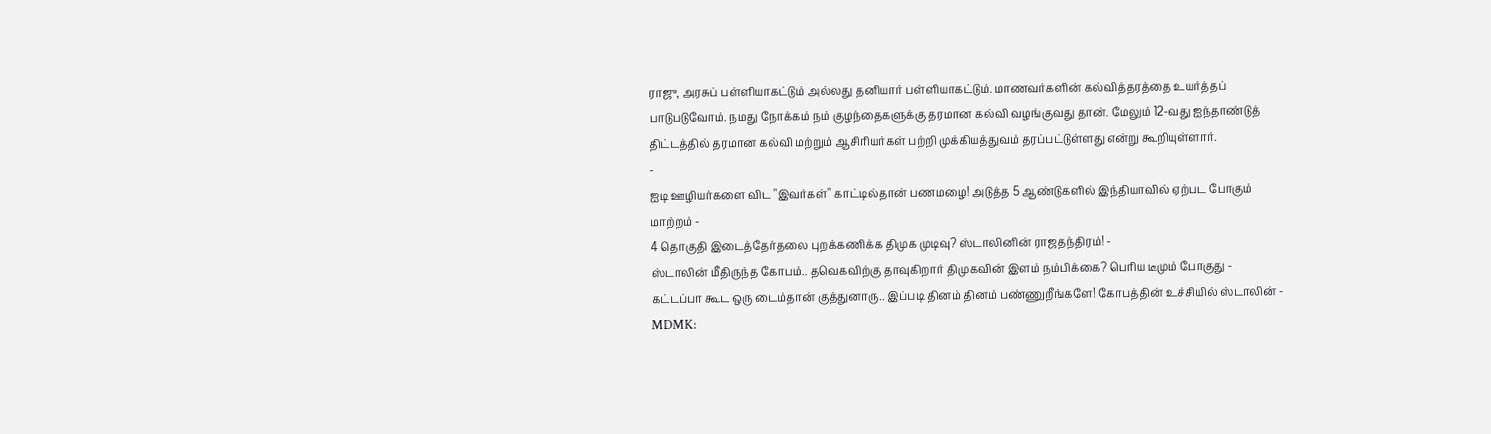ராஜு, அரசுப் பள்ளியாகட்டும் அல்லது தனியார் பள்ளியாகட்டும். மாணவர்களின் கல்வித்தரத்தை உயர்த்தப் பாடுபடுவோம். நமது நோக்கம் நம் குழந்தைகளுக்கு தரமான கல்வி வழங்குவது தான். மேலும் 12-வது ஐந்தாண்டுத் திட்டத்தில் தரமான கல்வி மற்றும் ஆசிரியர்கள் பற்றி முக்கியத்துவம் தரப்பட்டுள்ளது என்று கூறியுள்ளார்.
-
ஐடி ஊழியர்களை விட "இவர்கள்" காட்டில்தான் பணமழை! அடுத்த 5 ஆண்டுகளில் இந்தியாவில் ஏற்பட போகும் மாற்றம் -
4 தொகுதி இடைத்தேர்தலை புறக்கணிக்க திமுக முடிவு? ஸ்டாலினின் ராஜதந்திரம்! -
ஸ்டாலின் மீதிருந்த கோபம்.. தவெகவிற்கு தாவுகிறார் திமுகவின் இளம் நம்பிக்கை? பெரிய டீமும் போகுது -
கட்டப்பா கூட ஒரு டைம்தான் குத்துனாரு.. இப்படி தினம் தினம் பண்ணுறீங்களே! கோபத்தின் உச்சியில் ஸ்டாலின் -
MDMK: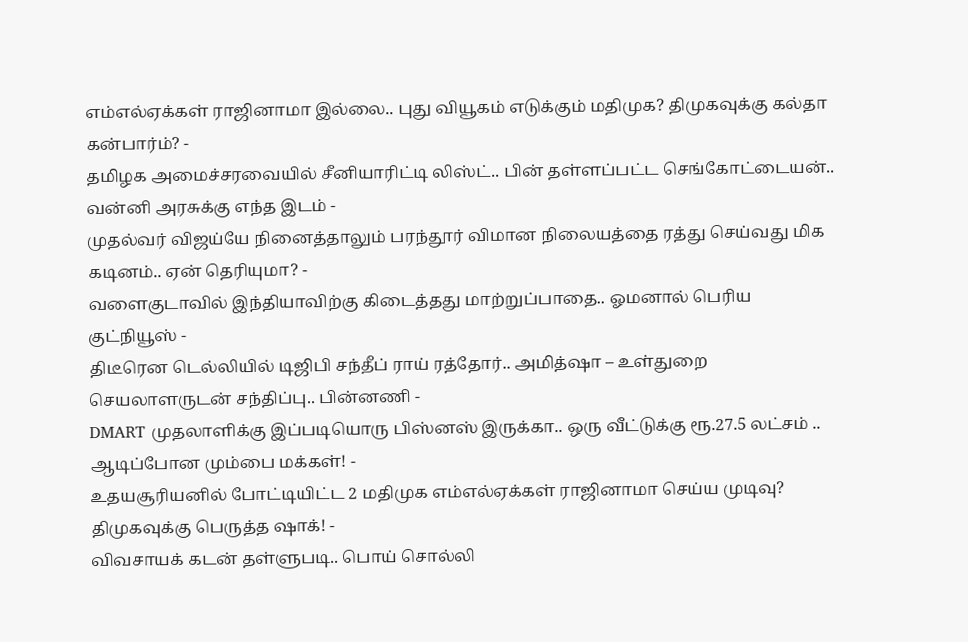எம்எல்ஏக்கள் ராஜினாமா இல்லை.. புது வியூகம் எடுக்கும் மதிமுக? திமுகவுக்கு கல்தா கன்பார்ம்? -
தமிழக அமைச்சரவையில் சீனியாரிட்டி லிஸ்ட்.. பின் தள்ளப்பட்ட செங்கோட்டையன்.. வன்னி அரசுக்கு எந்த இடம் -
முதல்வர் விஜய்யே நினைத்தாலும் பரந்தூர் விமான நிலையத்தை ரத்து செய்வது மிக கடினம்.. ஏன் தெரியுமா? -
வளைகுடாவில் இந்தியாவிற்கு கிடைத்தது மாற்றுப்பாதை.. ஓமனால் பெரிய குட்நியூஸ் -
திடீரென டெல்லியில் டிஜிபி சந்தீப் ராய் ரத்தோர்.. அமித்ஷா – உள்துறை செயலாளருடன் சந்திப்பு.. பின்னணி -
DMART முதலாளிக்கு இப்படியொரு பிஸ்னஸ் இருக்கா.. ஒரு வீட்டுக்கு ரூ.27.5 லட்சம் .. ஆடிப்போன மும்பை மக்கள்! -
உதயசூரியனில் போட்டியிட்ட 2 மதிமுக எம்எல்ஏக்கள் ராஜினாமா செய்ய முடிவு? திமுகவுக்கு பெருத்த ஷாக்! -
விவசாயக் கடன் தள்ளுபடி.. பொய் சொல்லி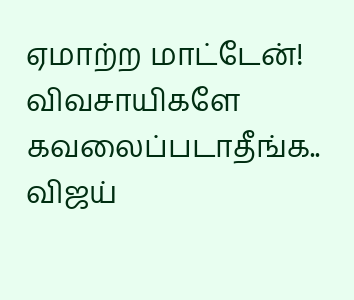ஏமாற்ற மாட்டேன்! விவசாயிகளே கவலைப்படாதீங்க.. விஜய்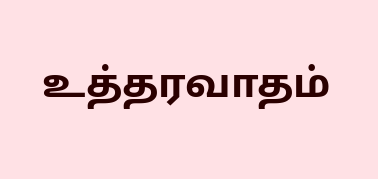உத்தரவாதம்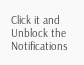Click it and Unblock the Notifications